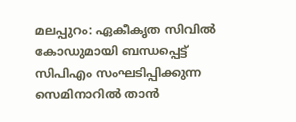മലപ്പുറം: ഏകീകൃത സിവിൽ കോഡുമായി ബന്ധപ്പെട്ട് സിപിഎം സംഘടിപ്പിക്കുന്ന സെമിനാറിൽ താൻ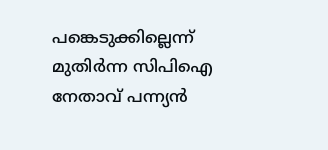പങ്കെടുക്കില്ലെന്ന് മുതിർന്ന സിപിഐ നേതാവ് പന്ന്യൻ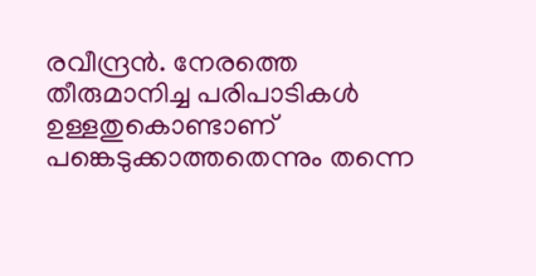രവീന്ദ്രൻ. നേരത്തെ തീരുമാനിച്ച പരിപാടികൾ ഉള്ളതുകൊണ്ടാണ് പങ്കെടുക്കാത്തതെന്നും തന്നെ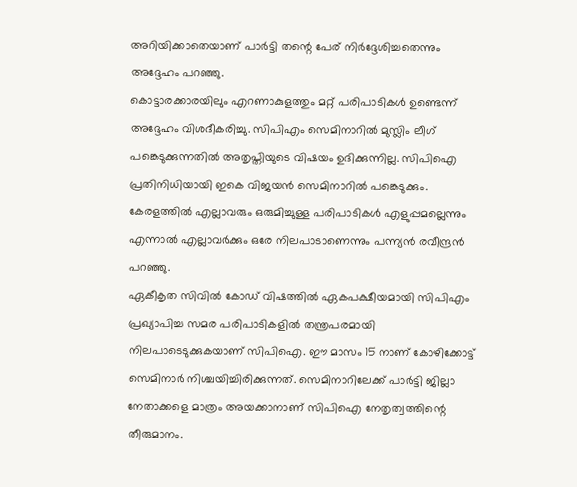അറിയിക്കാതെയാണ് പാർട്ടി തന്റെ പേര് നിർദ്ദേശിച്ചതെന്നും അദ്ദേഹം പറഞ്ഞു.
കൊട്ടാരക്കാരയിലും എറണാകുളത്തും മറ്റ് പരിപാടികൾ ഉണ്ടെന്ന് അദ്ദേഹം വിശദീകരിച്ചു. സിപിഎം സെമിനാറിൽ മുസ്ലിം ലീഗ് പങ്കെടുക്കുന്നതിൽ അതൃപ്തിയുടെ വിഷയം ഉദിക്കുന്നില്ല. സിപിഐ പ്രതിനിധിയായി ഇകെ വിജയൻ സെമിനാറിൽ പങ്കെടുക്കും. കേരളത്തിൽ എല്ലാവരും ഒരുമിച്ചുള്ള പരിപാടികൾ എളുപ്പമല്ലെന്നും എന്നാൽ എല്ലാവർക്കും ഒരേ നിലപാടാണെന്നും പന്ന്യൻ രവീന്ദ്രൻ പറഞ്ഞു.
ഏകീകൃത സിവിൽ കോഡ് വിഷത്തിൽ ഏകപക്ഷീയമായി സിപിഎം പ്രഖ്യാപിച്ച സമര പരിപാടികളിൽ തന്ത്രപരമായി നിലപാടെടുക്കുകയാണ് സിപിഐ. ഈ മാസം 15 നാണ് കോഴിക്കോട്ട് സെമിനാർ നിശ്ചയിച്ചിരിക്കുന്നത്. സെമിനാറിലേക്ക് പാർട്ടി ജില്ലാ നേതാക്കളെ മാത്രം അയക്കാനാണ് സിപിഐ നേതൃത്വത്തിന്റെ തീരുമാനം.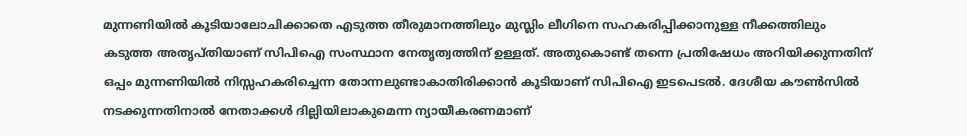മുന്നണിയിൽ കൂടിയാലോചിക്കാതെ എടുത്ത തീരുമാനത്തിലും മുസ്ലിം ലീഗിനെ സഹകരിപ്പിക്കാനുള്ള നീക്കത്തിലും കടുത്ത അതൃപ്തിയാണ് സിപിഐ സംസ്ഥാന നേതൃത്വത്തിന് ഉള്ളത്. അതുകൊണ്ട് തന്നെ പ്രതിഷേധം അറിയിക്കുന്നതിന് ഒപ്പം മുന്നണിയിൽ നിസ്സഹകരിച്ചെന്ന തോന്നലുണ്ടാകാതിരിക്കാൻ കൂടിയാണ് സിപിഐ ഇടപെടൽ. ദേശീയ കൗൺസിൽ നടക്കുന്നതിനാൽ നേതാക്കൾ ദില്ലിയിലാകുമെന്ന ന്യായീകരണമാണ്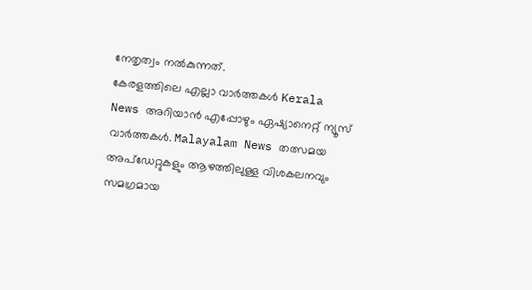നേതൃത്വം നൽകുന്നത്.
കേരളത്തിലെ എല്ലാ വാർത്തകൾ Kerala News അറിയാൻ എപ്പോഴും ഏഷ്യാനെറ്റ് ന്യൂസ് വാർത്തകൾ. Malayalam News തത്സമയ അപ്ഡേറ്റുകളും ആഴത്തിലുള്ള വിശകലനവും സമഗ്രമായ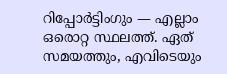റിപ്പോർട്ടിംഗും — എല്ലാം ഒരൊറ്റ സ്ഥലത്ത്. ഏത് സമയത്തും, എവിടെയും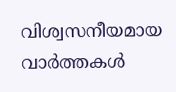വിശ്വസനീയമായ വാർത്തകൾ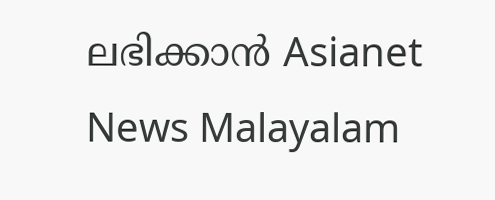ലഭിക്കാൻ Asianet News Malayalam